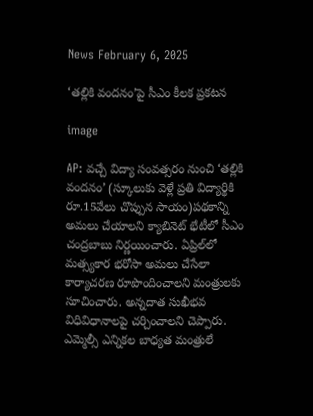News February 6, 2025

‘తల్లికి వందనం’పై సీఎం కీలక ప్రకటన

image

AP: వచ్చే విద్యా సంవత్సరం నుంచి ‘తల్లికి వందనం’ (స్కూలుకు వెళ్లే ప్రతి విద్యార్థికి రూ.15వేలు చొప్పున సాయం)పథకాన్ని అమలు చేయాలని క్యాబినెట్ భేటీలో సీఎం చంద్రబాబు నిర్ణయించారు. ఏప్రిల్‌లో మత్స్యకార భరోసా అమలు చేసేలా కార్యాచరణ రూపొందించాలని మంత్రులకు సూచించారు. అన్నదాత సుఖీభవ విధివిధానాలపై చర్చించాలని చెప్పారు. ఎమ్మెల్సీ ఎన్నికల బాధ్యత మంత్రులే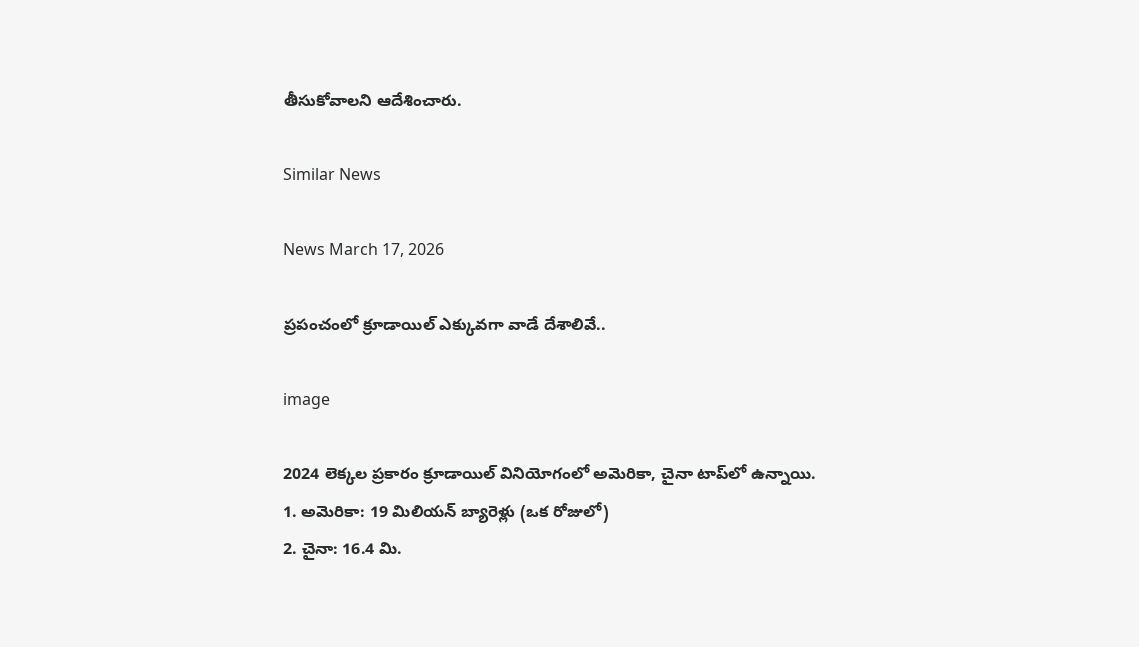తీసుకోవాలని ఆదేశించారు.

Similar News

News March 17, 2026

ప్రపంచంలో క్రూడాయిల్ ఎక్కువగా వాడే దేశాలివే..

image

2024 లెక్కల ప్రకారం క్రూడాయిల్ వినియోగంలో అమెరికా, చైనా టాప్‌లో ఉన్నాయి.
1. అమెరికా: 19 మిలియన్ బ్యారెళ్లు (ఒక రోజులో)
2. చైనా: 16.4 మి.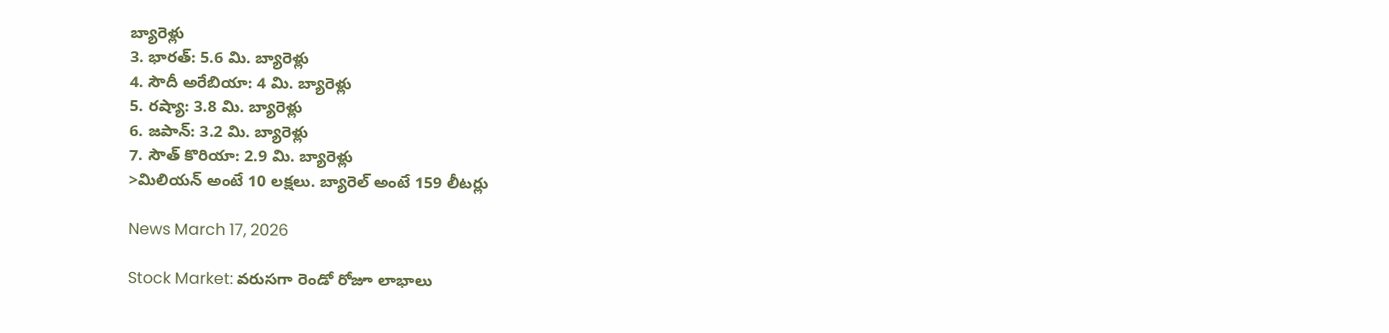బ్యారెళ్లు
3. భారత్: 5.6 మి. బ్యారెళ్లు
4. సౌదీ అరేబియా: 4 మి. బ్యారెళ్లు
5. రష్యా: 3.8 మి. బ్యారెళ్లు
6. జపాన్: 3.2 మి. బ్యారెళ్లు
7. సౌత్ కొరియా: 2.9 మి. బ్యారెళ్లు
>మిలియన్ అంటే 10 లక్షలు. బ్యారెల్ అంటే 159 లీటర్లు

News March 17, 2026

Stock Market: వరుసగా రెండో రోజూ లాభాలు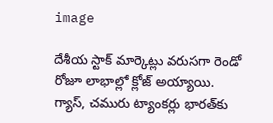image

దేశీయ స్టాక్ మార్కెట్లు వరుసగా రెండో రోజూ లాభాల్లో క్లోజ్ అయ్యాయి. గ్యాస్, చమురు ట్యాంకర్లు భారత్‌కు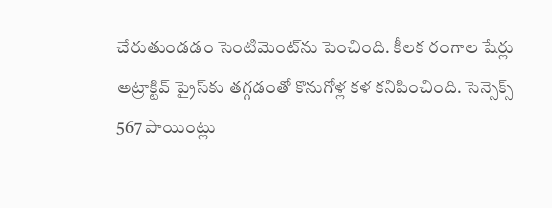చేరుతుండడం సెంటిమెంట్‌ను పెంచింది. కీలక రంగాల షేర్లు అట్రాక్టివ్ ప్రైస్‌కు తగ్గడంతో కొనుగోళ్ల కళ కనిపించింది. సెన్సెక్స్ 567 పాయింట్లు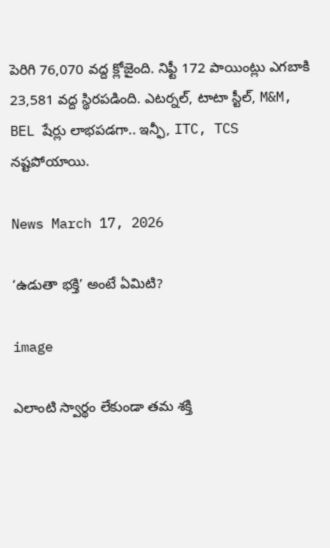పెరిగి 76,070 వద్ద క్లోజైంది. నిఫ్టీ 172 పాయింట్లు ఎగబాకి 23,581 వద్ద స్థిరపడింది. ఎటర్నల్, టాటా స్టీల్, M&M, BEL షేర్లు లాభపడగా.. ఇన్ఫీ, ITC, TCS నష్టపోయాయి.

News March 17, 2026

‘ఉడుతా భక్తి’ అంటే ఏమిటి?

image

ఎలాంటి స్వార్థం లేకుండా తమ శక్తి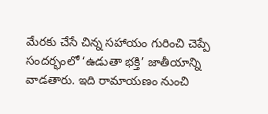మేరకు చేసే చిన్న సహాయం గురించి చెప్పే సందర్భంలో ‘ఉడుతా భక్తి’ జాతీయాన్ని వాడతారు. ఇది రామాయణం నుంచి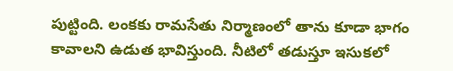పుట్టింది. లంకకు రామసేతు నిర్మాణంలో తాను కూడా భాగం కావాలని ఉడుత భావిస్తుంది. నీటిలో తడుస్తూ ఇసుకలో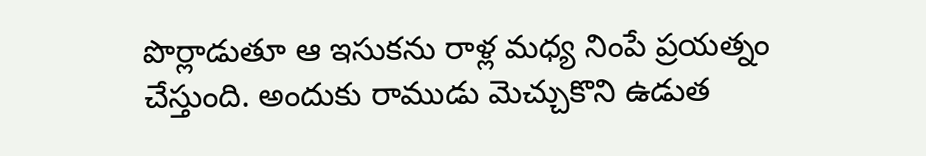పొర్లాడుతూ ఆ ఇసుకను రాళ్ల మధ్య నింపే ప్రయత్నం చేస్తుంది. అందుకు రాముడు మెచ్చుకొని ఉడుత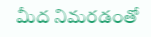మీద నిమరడంతో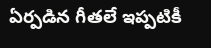ఏర్పడిన గీతలే ఇప్పటికీ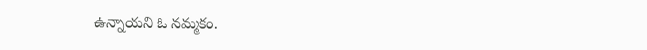ఉన్నాయని ఓ నమ్మకం.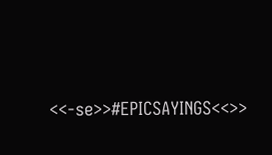<<-se>>#EPICSAYINGS<<>>